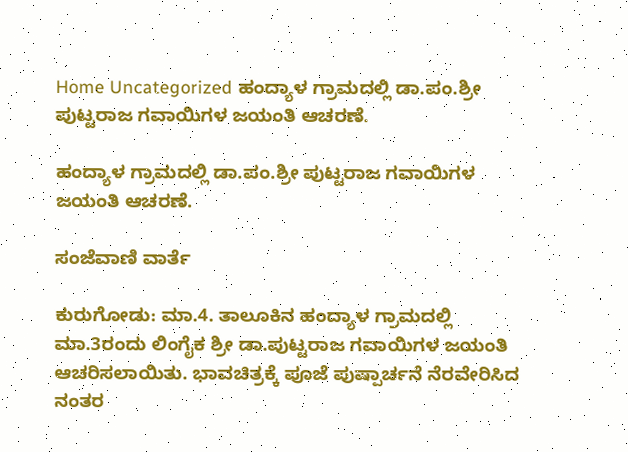Home Uncategorized ಹಂದ್ಯಾಳ ಗ್ರಾಮದಲ್ಲಿ ಡಾ.ಪಂ.ಶ್ರೀ ಪುಟ್ಟರಾಜ ಗವಾಯಿಗಳ ಜಯಂತಿ ಆಚರಣೆ.

ಹಂದ್ಯಾಳ ಗ್ರಾಮದಲ್ಲಿ ಡಾ.ಪಂ.ಶ್ರೀ ಪುಟ್ಟರಾಜ ಗವಾಯಿಗಳ ಜಯಂತಿ ಆಚರಣೆ.

ಸಂಜೆವಾಣಿ ವಾರ್ತೆ

ಕುರುಗೋಡು: ಮಾ.4. ತಾಲೂಕಿನ ಹಂದ್ಯಾಳ ಗ್ರಾಮದಲ್ಲಿ ಮಾ.3ರಂದು ಲಿಂಗೈಕ ಶ್ರೀ ಡಾ.ಪುಟ್ಟರಾಜ ಗವಾಯಿಗಳ ಜಯಂತಿ ಆಚರಿಸಲಾಯಿತು. ಭಾವಚಿತ್ರಕ್ಕೆ ಪೂಜೆ ಪುಷ್ಪಾರ್ಚನೆ ನೆರವೇರಿಸಿದ ನಂತರ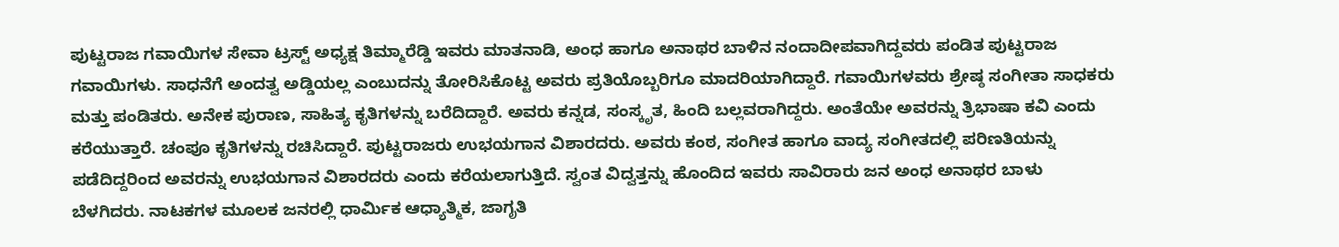ಪುಟ್ಟರಾಜ ಗವಾಯಿಗಳ ಸೇವಾ ಟ್ರಸ್ಟ್ ಅಧ್ಯಕ್ಷ ತಿಮ್ಮಾರೆಡ್ಡಿ ಇವರು ಮಾತನಾಡಿ, ಅಂಧ ಹಾಗೂ ಅನಾಥರ ಬಾಳಿನ ನಂದಾದೀಪವಾಗಿದ್ದವರು ಪಂಡಿತ ಪುಟ್ಟರಾಜ ಗವಾಯಿಗಳು. ಸಾಧನೆಗೆ ಅಂದತ್ವ ಅಡ್ಡಿಯಲ್ಲ ಎಂಬುದನ್ನು ತೋರಿಸಿಕೊಟ್ಟ ಅವರು ಪ್ರತಿಯೊಬ್ಬರಿಗೂ ಮಾದರಿಯಾಗಿದ್ದಾರೆ. ಗವಾಯಿಗಳವರು ಶ್ರೇಷ್ಠ ಸಂಗೀತಾ ಸಾಧಕರು ಮತ್ತು ಪಂಡಿತರು. ಅನೇಕ ಪುರಾಣ, ಸಾಹಿತ್ಯ ಕೃತಿಗಳನ್ನು ಬರೆದಿದ್ದಾರೆ. ಅವರು ಕನ್ನಡ, ಸಂಸ್ಕೃತ, ಹಿಂದಿ ಬಲ್ಲವರಾಗಿದ್ದರು. ಅಂತೆಯೇ ಅವರನ್ನು ತ್ರಿಭಾಷಾ ಕವಿ ಎಂದು ಕರೆಯುತ್ತಾರೆ. ಚಂಪೂ ಕೃತಿಗಳನ್ನು ರಚಿಸಿದ್ದಾರೆ. ಪುಟ್ಟರಾಜರು ಉಭಯಗಾನ ವಿಶಾರದರು. ಅವರು ಕಂಠ, ಸಂಗೀತ ಹಾಗೂ ವಾದ್ಯ ಸಂಗೀತದಲ್ಲಿ ಪರಿಣತಿಯನ್ನು ಪಡೆದಿದ್ದರಿಂದ ಅವರನ್ನು ಉಭಯಗಾನ ವಿಶಾರದರು ಎಂದು ಕರೆಯಲಾಗುತ್ತಿದೆ. ಸ್ವಂತ ವಿದ್ವತ್ತನ್ನು ಹೊಂದಿದ ಇವರು ಸಾವಿರಾರು ಜನ ಅಂಧ ಅನಾಥರ ಬಾಳು ಬೆಳಗಿದರು. ನಾಟಕಗಳ ಮೂಲಕ ಜನರಲ್ಲಿ ಧಾರ್ಮಿಕ ಆಧ್ಯಾತ್ಮಿಕ, ಜಾಗೃತಿ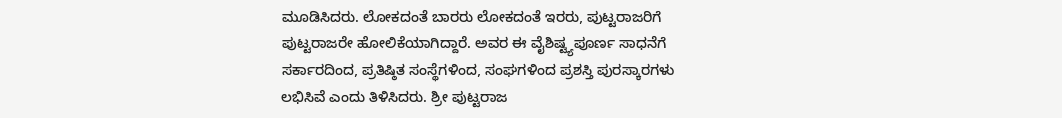ಮೂಡಿಸಿದರು. ಲೋಕದಂತೆ ಬಾರರು ಲೋಕದಂತೆ ಇರರು, ಪುಟ್ಟರಾಜರಿಗೆ ಪುಟ್ಟರಾಜರೇ ಹೋಲಿಕೆಯಾಗಿದ್ದಾರೆ. ಅವರ ಈ ವೈಶಿಷ್ಟ್ಯಪೂರ್ಣ ಸಾಧನೆಗೆ ಸರ್ಕಾರದಿಂದ, ಪ್ರತಿಷ್ಠಿತ ಸಂಸ್ಥೆಗಳಿಂದ, ಸಂಘಗಳಿಂದ ಪ್ರಶಸ್ತಿ ಪುರಸ್ಕಾರಗಳು ಲಭಿಸಿವೆ ಎಂದು ತಿಳಿಸಿದರು. ಶ್ರೀ ಪುಟ್ಟರಾಜ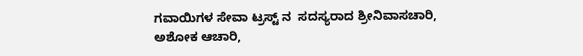ಗವಾಯಿಗಳ ಸೇವಾ ಟ್ರಸ್ಟ್ ನ  ಸದಸ್ಯರಾದ ಶ್ರೀನಿವಾಸಚಾರಿ, ಅಶೋಕ ಆಚಾರಿ,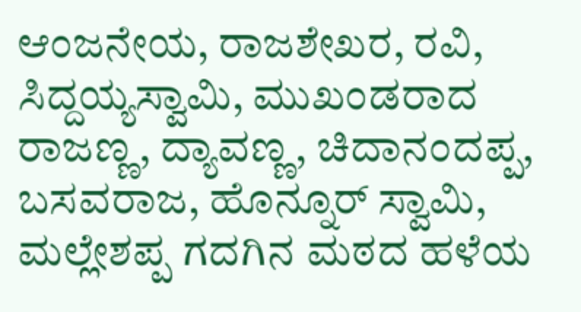ಆಂಜನೇಯ, ರಾಜಶೇಖರ, ರವಿ,  ಸಿದ್ದಯ್ಯಸ್ವಾಮಿ, ಮುಖಂಡರಾದ ರಾಜಣ್ಣ, ದ್ಯಾವಣ್ಣ, ಚಿದಾನಂದಪ್ಪ, ಬಸವರಾಜ, ಹೊನ್ನೂರ್ ಸ್ವಾಮಿ, ಮಲ್ಲೇಶಪ್ಪ ಗದಗಿನ ಮಠದ ಹಳೆಯ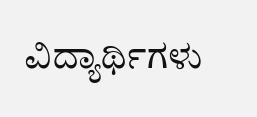ವಿದ್ಯಾರ್ಥಿಗಳು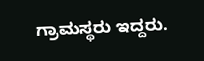ಗ್ರಾಮಸ್ಥರು ಇದ್ದರು.